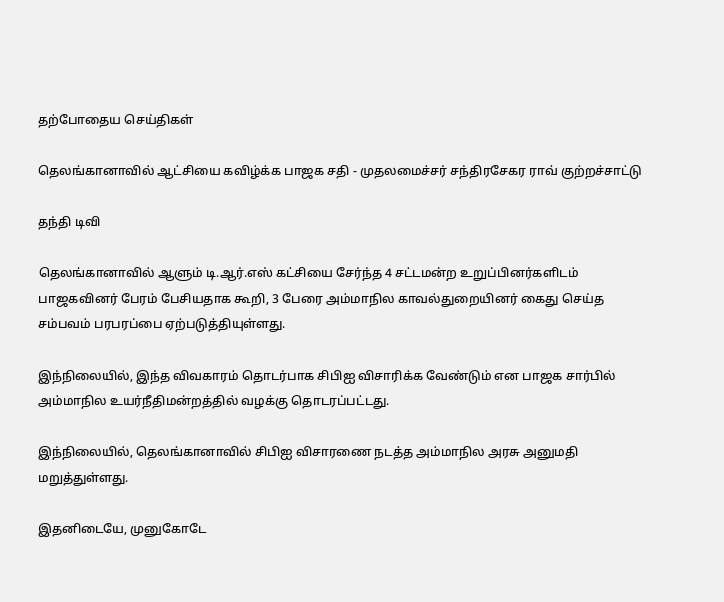தற்போதைய செய்திகள்

தெலங்கானாவில் ஆட்சியை கவிழ்க்க பாஜக சதி - முதலமைச்சர் சந்திரசேகர ராவ் குற்றச்சாட்டு

தந்தி டிவி

தெலங்கானாவில் ஆளும் டி.ஆர்.எஸ் கட்சியை சேர்ந்த 4 சட்டமன்ற உறுப்பினர்களிடம் பாஜகவினர் பேரம் பேசியதாக கூறி, 3 பேரை அம்மாநில காவல்துறையினர் கைது செய்த சம்பவம் பரபரப்பை ஏற்படுத்தியுள்ளது.

இந்நிலையில், இந்த விவகாரம் தொடர்பாக சிபிஐ விசாரிக்க வேண்டும் என பாஜக சார்பில் அம்மாநில உயர்நீதிமன்றத்தில் வழக்கு தொடரப்பட்டது.

இந்நிலையில், தெலங்கானாவில் சிபிஐ விசாரணை நடத்த அம்மாநில அரசு அனுமதி மறுத்துள்ளது.

இதனிடையே, முனுகோடே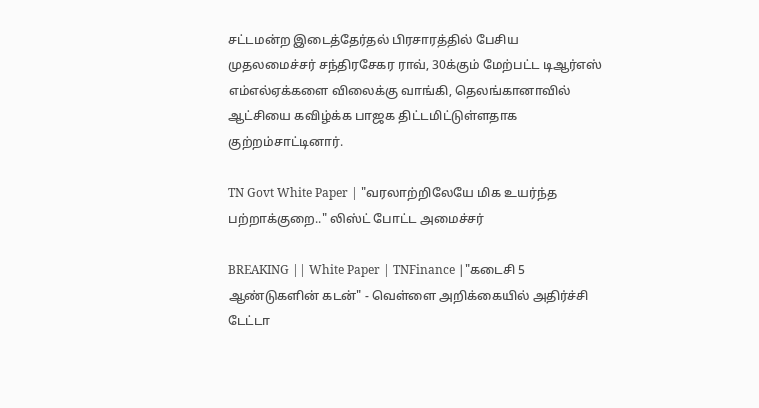சட்டமன்ற இடைத்தேர்தல் பிரசாரத்தில் பேசிய முதலமைச்சர் சந்திரசேகர ராவ், 30க்கும் மேற்பட்ட டிஆர்எஸ் எம்எல்ஏக்களை விலைக்கு வாங்கி, தெலங்கானாவில் ஆட்சியை கவிழ்க்க பாஜக திட்டமிட்டுள்ளதாக குற்றம்சாட்டினார்.

TN Govt White Paper | "வரலாற்றிலேயே மிக உயர்ந்த பற்றாக்குறை.." லிஸ்ட் போட்ட அமைச்சர்

BREAKING || White Paper | TNFinance |"கடைசி 5 ஆண்டுகளின் கடன்" - வெள்ளை அறிக்கையில் அதிர்ச்சி டேட்டா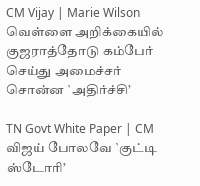CM Vijay | Marie Wilson வெள்ளை அறிக்கையில் குஜராத்தோடு கம்பேர் செய்து அமைச்சர் சொன்ன `அதிர்ச்சி’

TN Govt White Paper | CM விஜய் போலவே `குட்டி ஸ்டோரி’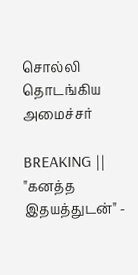சொல்லி தொடங்கிய அமைச்சர்

BREAKING || "கனத்த இதயத்துடன்" -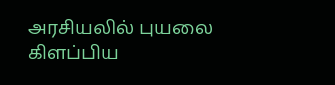அரசியலில் புயலை கிளப்பிய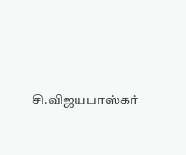சி.விஜயபாஸ்கர்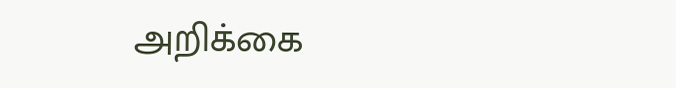அறிக்கை